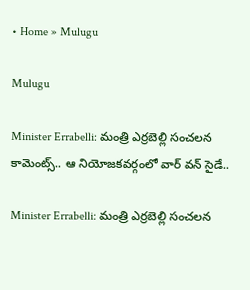• Home » Mulugu

Mulugu

Minister Errabelli: మంత్రి ఎర్రబెల్లి సంచలన కామెంట్స్.. ఆ నియోజకవర్గంలో వార్‌ వన్‌ సైడే..

Minister Errabelli: మంత్రి ఎర్రబెల్లి సంచలన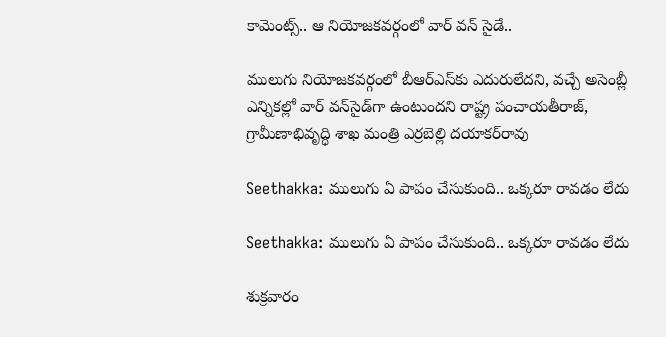కామెంట్స్.. ఆ నియోజకవర్గంలో వార్‌ వన్‌ సైడే..

ములుగు నియోజకవర్గంలో బీఆర్‌ఎస్‌కు ఎదురులేదని, వచ్చే అసెంబ్లీ ఎన్నికల్లో వార్‌ వన్‌సైడ్‌గా ఉంటుందని రాష్ట్ర పంచాయతీరాజ్‌, గ్రామీణాభివృద్ధి శాఖ మంత్రి ఎర్రబెల్లి దయాకర్‌రావు

Seethakka: ములుగు ఏ పాపం చేసుకుంది.. ఒక్కరూ రావడం లేదు

Seethakka: ములుగు ఏ పాపం చేసుకుంది.. ఒక్కరూ రావడం లేదు

శుక్రవారం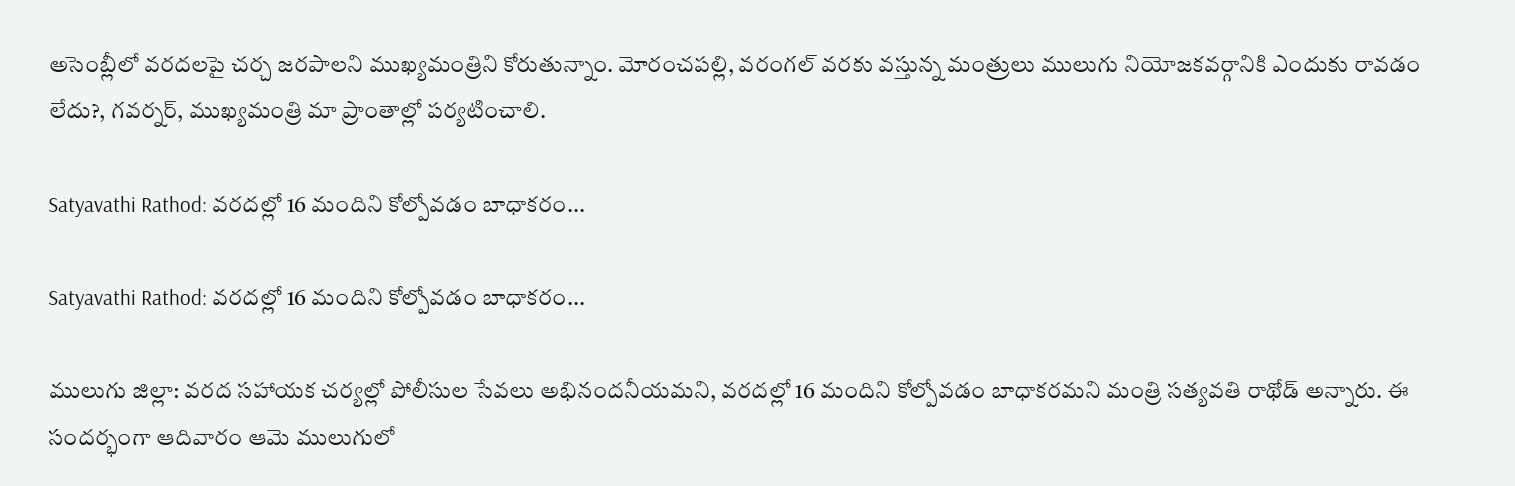అసెంబ్లీలో వరదలపై చర్చ జరపాలని ముఖ్యమంత్రిని కోరుతున్నాం. మోరంచపల్లి, వరంగల్ వరకు వస్తున్న మంత్రులు ములుగు నియోజకవర్గానికి ఎందుకు రావడం లేదు?, గవర్నర్, ముఖ్యమంత్రి మా ప్రాంతాల్లో పర్యటించాలి.

Satyavathi Rathod: వరదల్లో 16 మందిని కోల్పోవడం బాధాకరం...

Satyavathi Rathod: వరదల్లో 16 మందిని కోల్పోవడం బాధాకరం...

ములుగు జిల్లా: వరద సహాయక చర్యల్లో పోలీసుల సేవలు అభినందనీయమని, వరదల్లో 16 మందిని కోల్పోవడం బాధాకరమని మంత్రి సత్యవతి రాథోడ్ అన్నారు. ఈ సందర్భంగా ఆదివారం ఆమె ములుగులో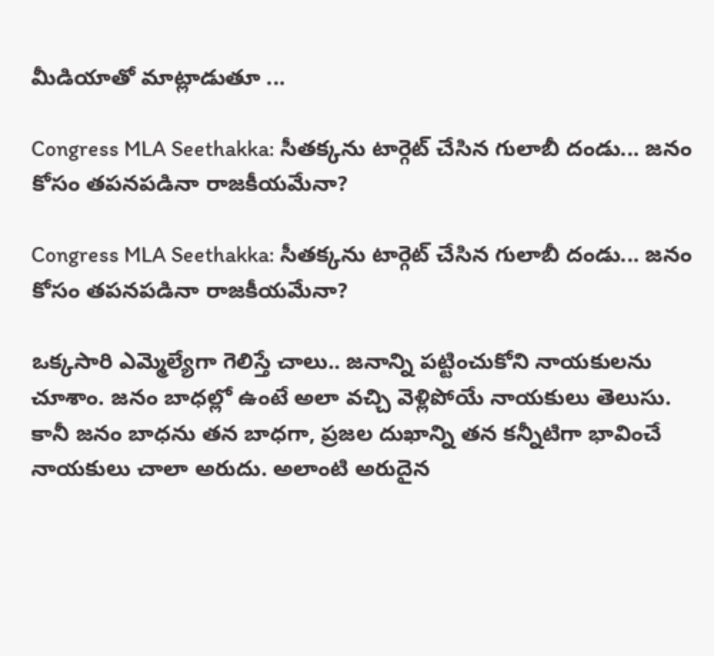మీడియాతో మాట్లాడుతూ ...

Congress MLA Seethakka: సీత‌క్క‌ను టార్గెట్ చేసిన గులాబీ దండు... జ‌నం కోసం త‌ప‌నప‌డినా రాజ‌కీయ‌మేనా?

Congress MLA Seethakka: సీత‌క్క‌ను టార్గెట్ చేసిన గులాబీ దండు... జ‌నం కోసం త‌ప‌నప‌డినా రాజ‌కీయ‌మేనా?

ఒక్క‌సారి ఎమ్మెల్యేగా గెలిస్తే చాలు.. జ‌నాన్ని ప‌ట్టించుకోని నాయ‌కుల‌ను చూశాం. జ‌నం బాధ‌ల్లో ఉంటే అలా వ‌చ్చి వెళ్లిపోయే నాయ‌కులు తెలుసు. కానీ జ‌నం బాధ‌ను త‌న బాధ‌గా, ప్ర‌జ‌ల దుఖాన్ని త‌న క‌న్నీటిగా భావించే నాయ‌కులు చాలా అరుదు. అలాంటి అరుదైన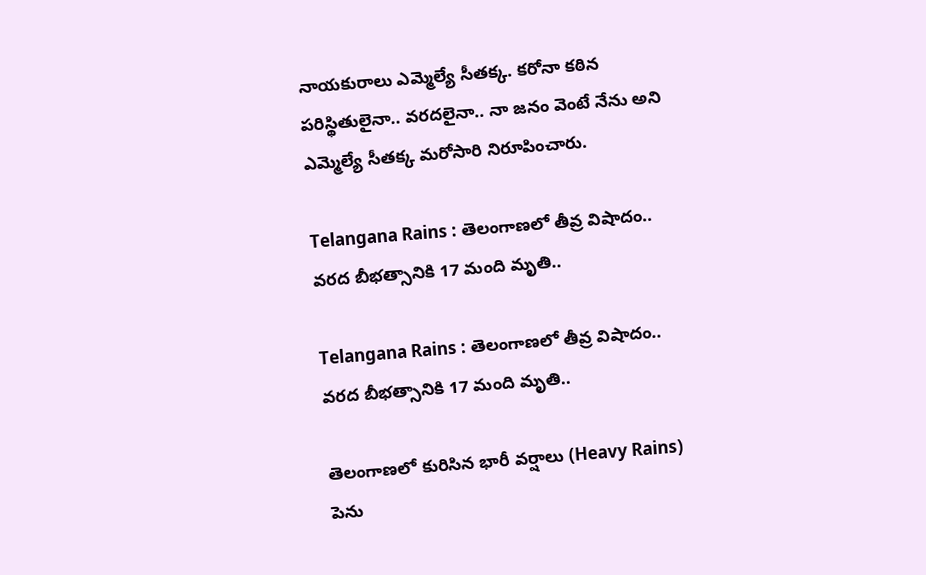నాయ‌కురాలు ఎమ్మెల్యే సీత‌క్క‌. క‌రోనా క‌ఠిన ప‌రిస్థితులైనా.. వ‌ర‌ద‌లైనా.. నా జ‌నం వెంటే నేను అని ఎమ్మెల్యే సీత‌క్క మ‌రోసారి నిరూపించారు.

Telangana Rains : తెలంగాణలో తీవ్ర విషాదం.. వరద బీభత్సానికి 17 మంది మృతి..

Telangana Rains : తెలంగాణలో తీవ్ర విషాదం.. వరద బీభత్సానికి 17 మంది మృతి..

తెలంగాణలో కురిసిన భారీ వర్షాలు (Heavy Rains) పెను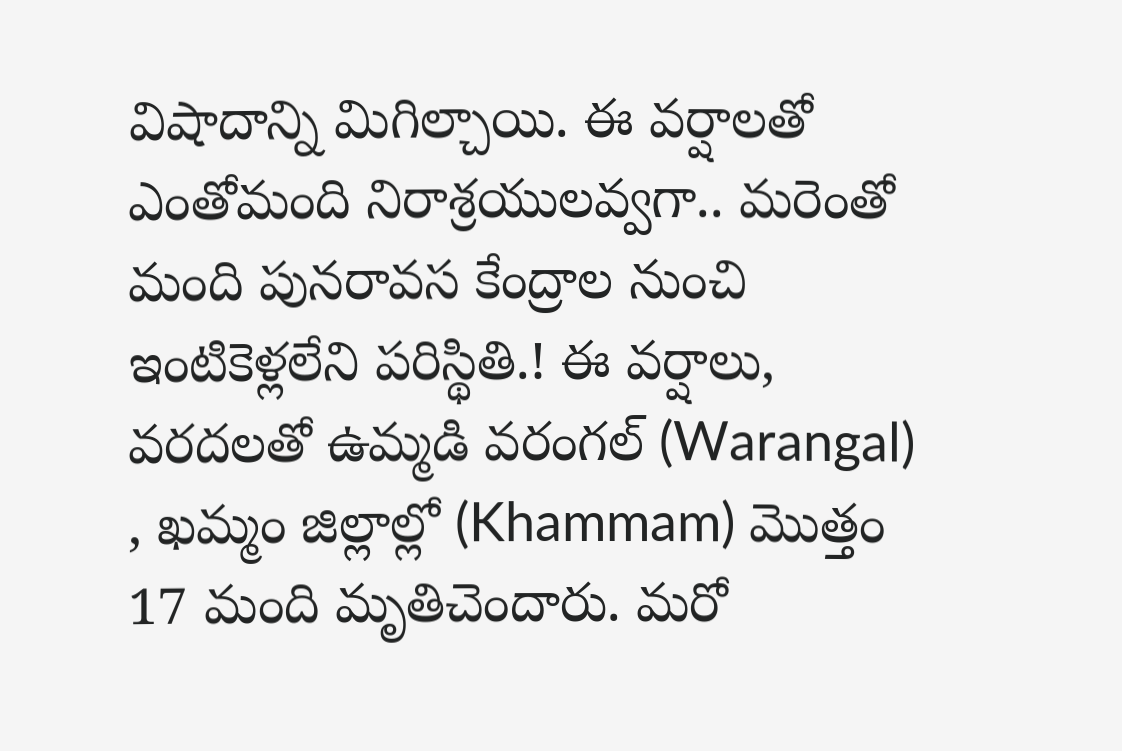విషాదాన్ని మిగిల్చాయి. ఈ వర్షాలతో ఎంతోమంది నిరాశ్రయులవ్వగా.. మరెంతో మంది పునరావస కేంద్రాల నుంచి ఇంటికెళ్లలేని పరిస్థితి.! ఈ వర్షాలు, వరదలతో ఉమ్మడి వరంగల్ (Warangal) , ఖమ్మం జిల్లాల్లో (Khammam) మొత్తం 17 మంది మృతిచెందారు. మరో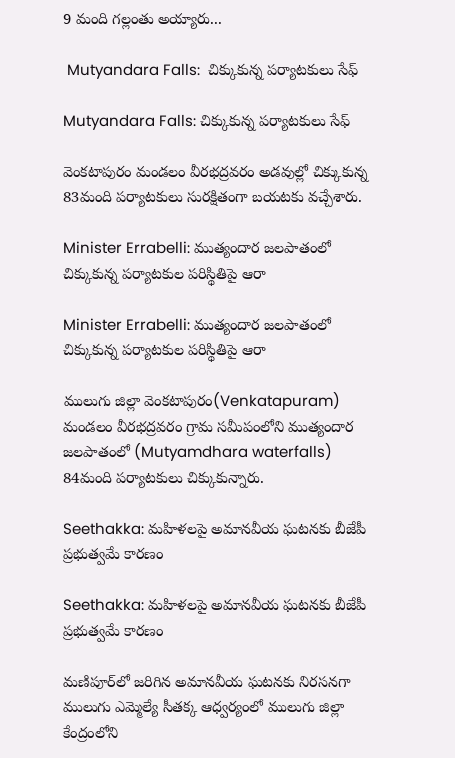9 మంది గల్లంతు అయ్యారు...

 Mutyandara Falls:  చిక్కుకున్న పర్యాటకులు సేఫ్

Mutyandara Falls: చిక్కుకున్న పర్యాటకులు సేఫ్

వెంకటాపురం మండలం వీరభద్రవరం అడవుల్లో చిక్కుకున్న 83మంది పర్యాటకులు సురక్షితంగా బయటకు వచ్చేశారు.

Minister Errabelli: ముత్యందార జలపాతంలో చిక్కుకున్న పర్యాటకుల పరిస్థితిపై ఆరా

Minister Errabelli: ముత్యందార జలపాతంలో చిక్కుకున్న పర్యాటకుల పరిస్థితిపై ఆరా

ములుగు జిల్లా వెంకటాపురం(Venkatapuram) మండలం వీరభద్రవరం గ్రామ సమీపంలోని ముత్యందార జలపాతంలో (Mutyamdhara waterfalls) 84మంది పర్యాటకులు చిక్కుకున్నారు.

Seethakka: మహిళలపై అమానవీయ ఘటనకు బీజేపీ ప్రభుత్వమే కారణం

Seethakka: మహిళలపై అమానవీయ ఘటనకు బీజేపీ ప్రభుత్వమే కారణం

మణిపూర్‌లో జరిగిన అమానవీయ ఘటనకు నిరసనగా ములుగు ఎమ్మెల్యే సీతక్క ఆధ్వర్యంలో ములుగు జిల్లా కేంద్రంలోని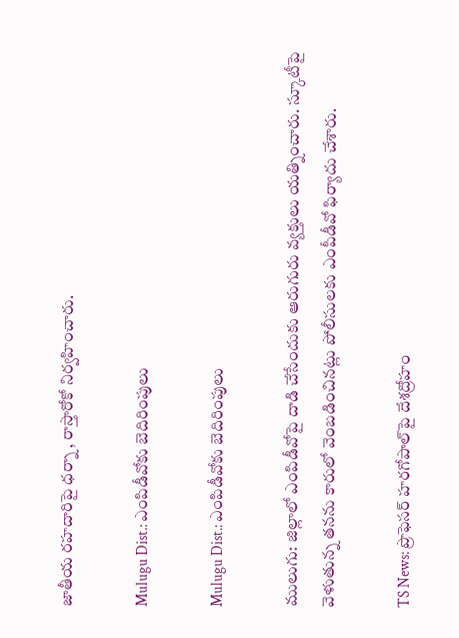జాతీయ రహదారిపై ధర్నా , రాస్తారోకో నిర్వహించారు.

Mulugu Dist.: ఎంపిడీవోకు బెదిరింపులు

Mulugu Dist.: ఎంపిడీవోకు బెదిరింపులు

ములుగు: జిల్లాలో ఎంపిడీవోపై దాడి చేసేందుకు ఆరుగురు వ్యక్తులు యత్నించారు. స్కూటీపై వెళుతున్న తనను కారులో వెంబడించినట్లు పోలీసులకు ఎంపీడీవో ఫిర్యాదు చేశారు.

TS News: ప్రొఫెసర్ హరగోపాల్‌పై దేశద్రోహం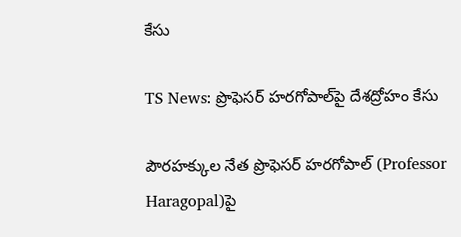కేసు

TS News: ప్రొఫెసర్ హరగోపాల్‌పై దేశద్రోహం కేసు

పౌరహక్కుల నేత ప్రొఫెసర్ హరగోపాల్‌ (Professor Haragopal)పై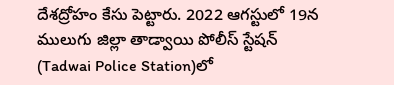దేశద్రోహం కేసు పెట్టారు. 2022 ఆగస్టులో 19న ములుగు జిల్లా తాడ్వాయి పోలీస్ స్టేషన్‌ (Tadwai Police Station)లో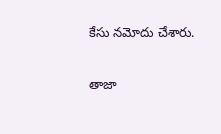కేసు నమోదు చేశారు.

తాజా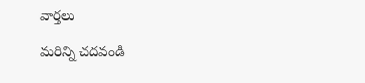వార్తలు

మరిన్ని చదవండి